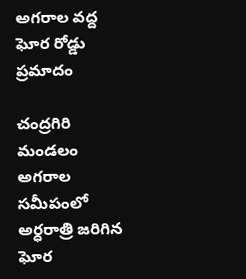అగరాల వద్ద ఘోర రోడ్డు ప్రమాదం

చంద్రగిరి మండలం అగరాల సమీపంలో అర్ధరాత్రి జరిగిన ఘోర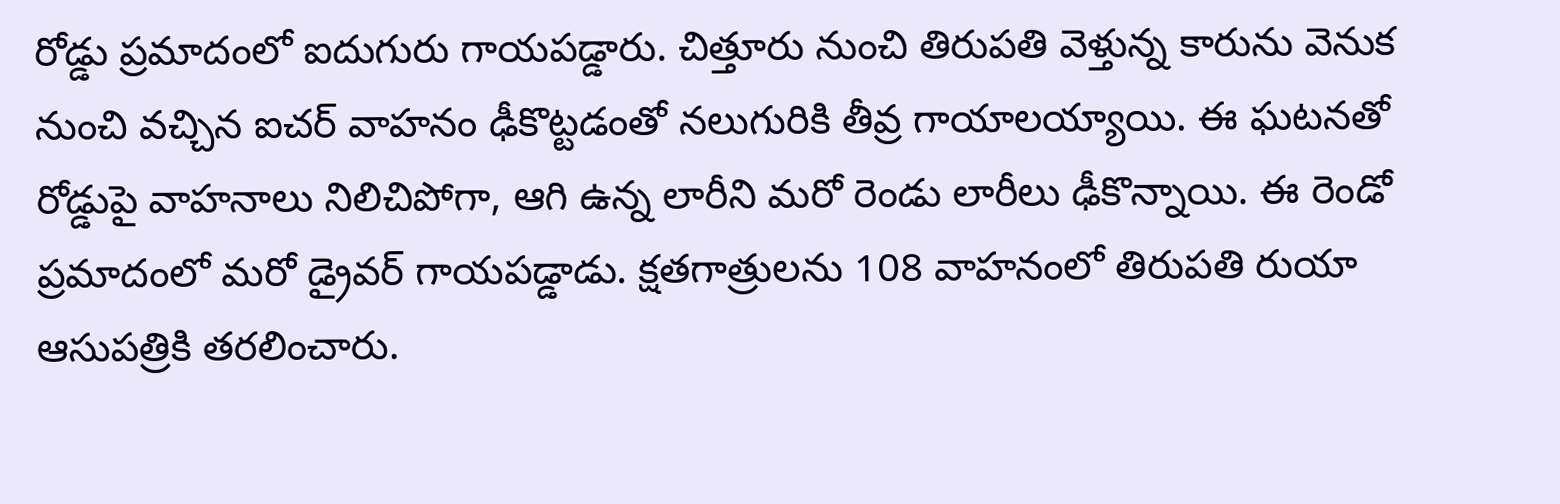రోడ్డు ప్రమాదంలో ఐదుగురు గాయపడ్డారు. చిత్తూరు నుంచి తిరుపతి వెళ్తున్న కారును వెనుక నుంచి వచ్చిన ఐచర్ వాహనం ఢీకొట్టడంతో నలుగురికి తీవ్ర గాయాలయ్యాయి. ఈ ఘటనతో రోడ్డుపై వాహనాలు నిలిచిపోగా, ఆగి ఉన్న లారీని మరో రెండు లారీలు ఢీకొన్నాయి. ఈ రెండో ప్రమాదంలో మరో డ్రైవర్ గాయపడ్డాడు. క్షతగాత్రులను 108 వాహనంలో తిరుపతి రుయా ఆసుపత్రికి తరలించారు.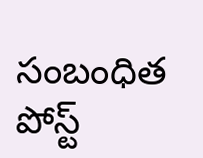సంబంధిత పోస్ట్